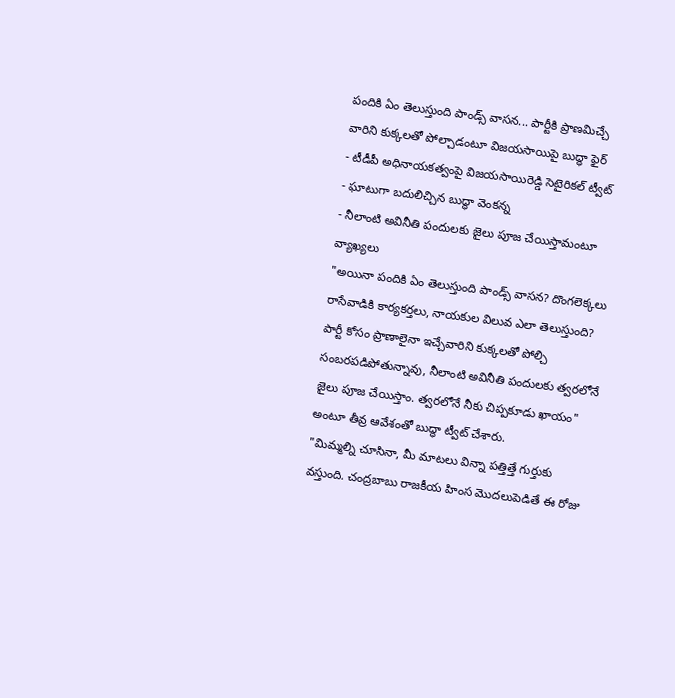పందికి ఏం తెలుస్తుంది పాండ్స్ వాసన... పార్టీకి ప్రాణమిచ్చే వారిని కుక్కలతో పోల్చాడంటూ విజయసాయిపై బుద్ధా ఫైర్
- టీడీపీ అధినాయకత్వంపై విజయసాయిరెడ్డి సెటైరికల్ ట్వీట్
- ఘాటుగా బదులిచ్చిన బుద్ధా వెంకన్న
- నీలాంటి అవినీతి పందులకు జైలు పూజ చేయిస్తామంటూ వ్యాఖ్యలు
"అయినా పందికి ఏం తెలుస్తుంది పాండ్స్ వాసన? దొంగలెక్కలు రాసేవాడికి కార్యకర్తలు, నాయకుల విలువ ఎలా తెలుస్తుంది? పార్టీ కోసం ప్రాణాలైనా ఇచ్చేవారిని కుక్కలతో పోల్చి సంబరపడిపోతున్నావు, నీలాంటి అవినీతి పందులకు త్వరలోనే జైలు పూజ చేయిస్తాం. త్వరలోనే నీకు చిప్పకూడు ఖాయం" అంటూ తీవ్ర ఆవేశంతో బుద్ధా ట్వీట్ చేశారు.
"మిమ్మల్ని చూసినా, మీ మాటలు విన్నా పత్తిత్తే గుర్తుకు వస్తుంది. చంద్రబాబు రాజకీయ హింస మొదలుపెడితే ఈ రోజు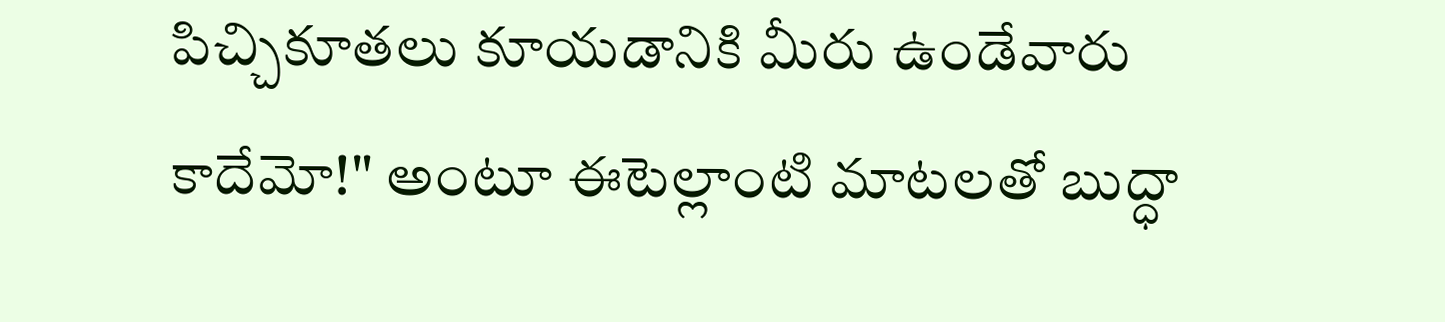పిచ్చికూతలు కూయడానికి మీరు ఉండేవారు కాదేమో!" అంటూ ఈటెల్లాంటి మాటలతో బుద్ధా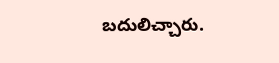బదులిచ్చారు.